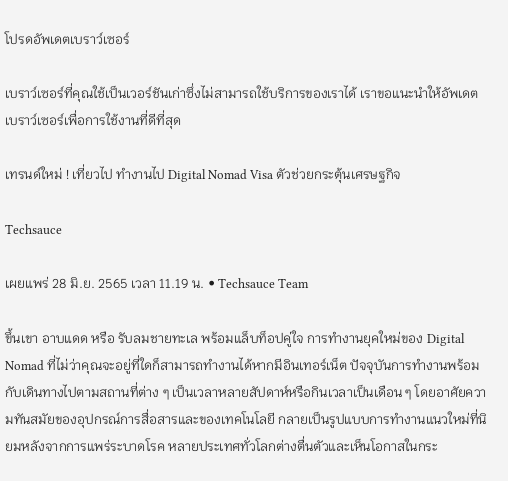โปรดอัพเดตเบราว์เซอร์

เบราว์เซอร์ที่คุณใช้เป็นเวอร์ชันเก่าซึ่งไม่สามารถใช้บริการของเราได้ เราขอแนะนำให้อัพเดตเบราว์เซอร์เพื่อการใช้งานที่ดีที่สุด

เทรนด์ใหม่ ! เที่ยวไป ทำงานไป Digital Nomad Visa ตัวช่วยกระตุ้นเศรษฐกิจ

Techsauce

เผยแพร่ 28 มิ.ย. 2565 เวลา 11.19 น. • Techsauce Team

ขึ้นเขา อาบแดด หรือ รับลมชายทะเล พร้อมแล็บท็อปคู่ใจ การทำงานยุคใหม่ของ Digital Nomad ที่ไม่ว่าคุณจะอยู่ที่ใดก็สามารถทำงานได้หากมีอินเทอร์เน็ต ปัจจุบันการทำงานพร้อมกับเดินทางไปตามสถานที่ต่าง ๆ เป็นเวลาหลายสัปดาห์หรือกินเวลาเป็นเดือน ๆ โดยอาศัยความทันสมัยของอุปกรณ์การสื่อสารและของเทคโนโลยี กลายเป็นรูปแบบการทำงานแนวใหม่ที่นิยมหลังจากการแพร่ระบาดโรค หลายประเทศทั่วโลกต่างตื่นตัวและเห็นโอกาสในกระ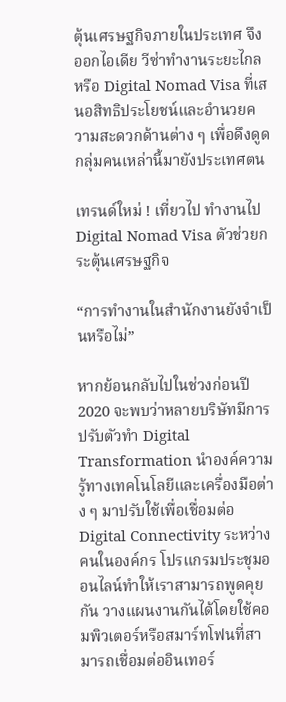ตุ้นเศรษฐกิจภายในประเทศ จึงออกไอเดีย วีซ่าทำงานระยะไกล หรือ Digital Nomad Visa ที่เสนอสิทธิประโยชน์และอำนวยความสะดวกด้านต่าง ๆ เพื่อดึงดูดกลุ่มคนเหล่านี้มายังประเทศตน

เทรนด์ใหม่ ! เที่ยวไป ทำงานไป Digital Nomad Visa ตัวช่วยกระตุ้นเศรษฐกิจ

“การทำงานในสำนักงานยังจำเป็นหรือไม่”

หากย้อนกลับไปในช่วงก่อนปี 2020 จะพบว่าหลายบริษัทมีการปรับตัวทำ Digital Transformation นำองค์ความรู้ทางเทคโนโลยีและเครื่องมือต่าง ๆ มาปรับใช้เพื่อเชื่อมต่อ Digital Connectivity ระหว่างคนในองค์กร โปรแกรมประชุมออนไลน์ทำให้เราสามารถพูดคุยกัน วางแผนงานกันได้โดยใช้คอมพิวเตอร์หรือสมาร์ทโฟนที่สามารถเชื่อมต่ออินเทอร์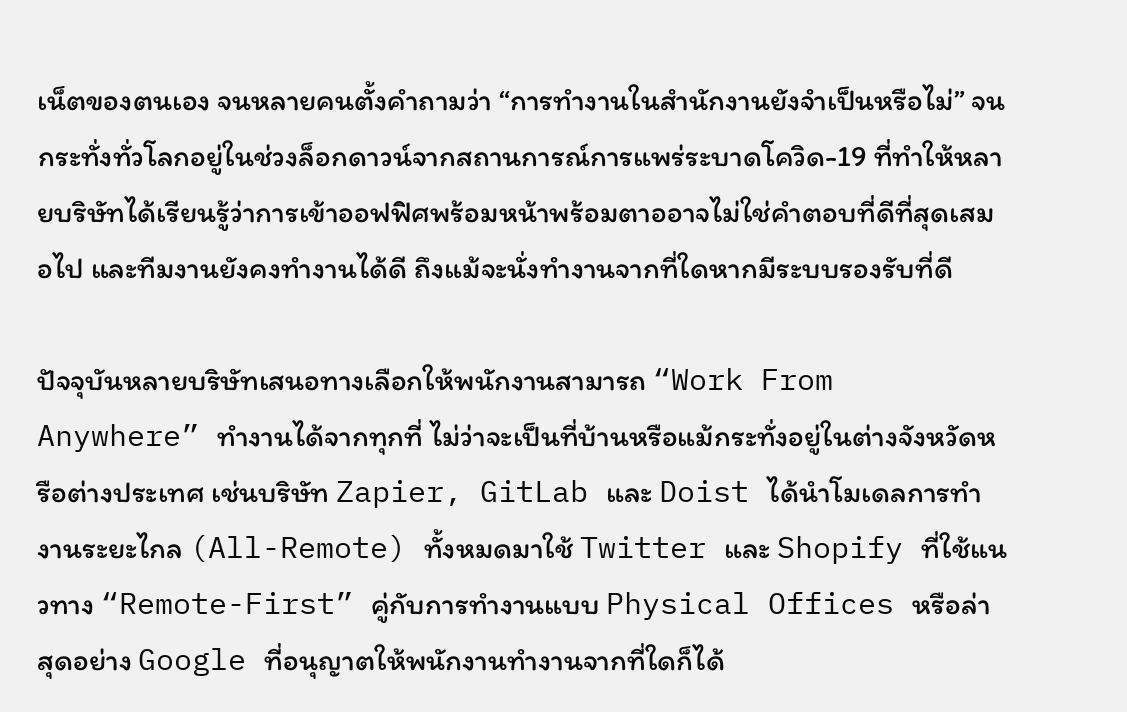เน็ตของตนเอง จนหลายคนตั้งคำถามว่า “การทำงานในสำนักงานยังจำเป็นหรือไม่” จนกระทั่งทั่วโลกอยู่ในช่วงล็อกดาวน์จากสถานการณ์การแพร่ระบาดโควิด-19 ที่ทำให้หลายบริษัทได้เรียนรู้ว่าการเข้าออฟฟิศพร้อมหน้าพร้อมตาออาจไม่ใช่คำตอบที่ดีที่สุดเสมอไป และทีมงานยังคงทำงานได้ดี ถึงแม้จะนั่งทำงานจากที่ใดหากมีระบบรองรับที่ดี

ปัจจุบันหลายบริษัทเสนอทางเลือกให้พนักงานสามารถ “Work From Anywhere” ทำงานได้จากทุกที่ ไม่ว่าจะเป็นที่บ้านหรือแม้กระทั่งอยู่ในต่างจังหวัดหรือต่างประเทศ เช่นบริษัท Zapier, GitLab และ Doist ได้นำโมเดลการทำงานระยะไกล (All-Remote) ทั้งหมดมาใช้ Twitter และ Shopify ที่ใช้แนวทาง “Remote-First” คู่กับการทำงานแบบ Physical Offices หรือล่าสุดอย่าง Google ที่อนุญาตให้พนักงานทำงานจากที่ใดก็ได้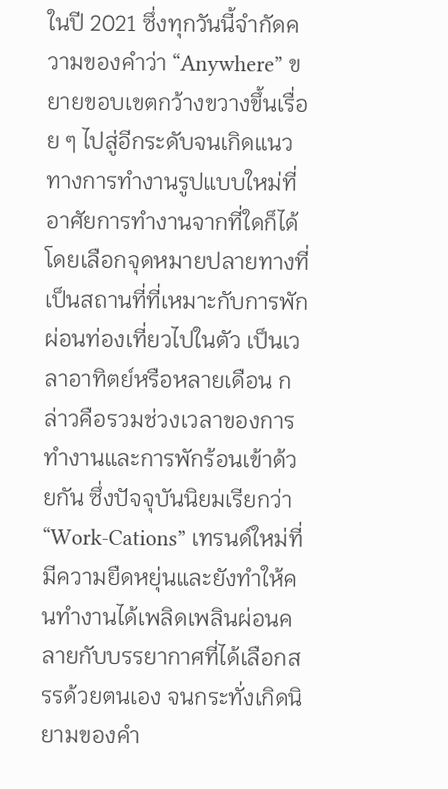ในปี 2021 ซึ่งทุกวันนี้จำกัดความของคำว่า “Anywhere” ขยายขอบเขตกว้างขวางขึ้นเรื่อย ๆ ไปสู่อีกระดับจนเกิดแนวทางการทำงานรูปแบบใหม่ที่อาศัยการทำงานจากที่ใดก็ได้โดยเลือกจุดหมายปลายทางที่เป็นสถานที่ที่เหมาะกับการพักผ่อนท่องเที่ยวไปในตัว เป็นเวลาอาทิตย์หรือหลายเดือน กล่าวคือรวมช่วงเวลาของการทำงานและการพักร้อนเข้าด้วยกัน ซึ่งปัจจุบันนิยมเรียกว่า “Work-Cations” เทรนด์ใหม่ที่มีความยืดหยุ่นและยังทำให้คนทำงานได้เพลิดเพลินผ่อนคลายกับบรรยากาศที่ได้เลือกสรรด้วยตนเอง จนกระทั่งเกิดนิยามของคำ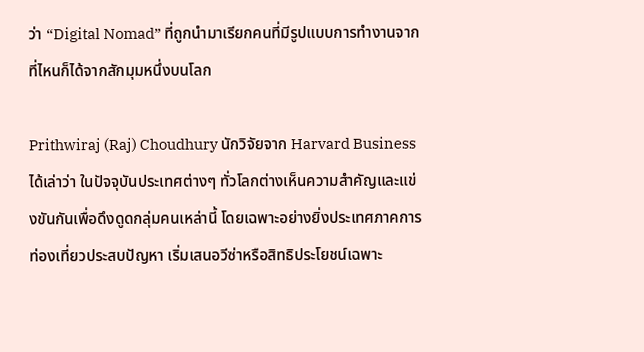ว่า “Digital Nomad” ที่ถูกนำมาเรียกคนที่มีรูปแบบการทำงานจากที่ไหนก็ได้จากสักมุมหนึ่งบนโลก

Prithwiraj (Raj) Choudhury นักวิจัยจาก Harvard Business ได้เล่าว่า ในปัจจุบันประเทศต่างๆ ทั่วโลกต่างเห็นความสำคัญและแข่งขันกันเพื่อดึงดูดกลุ่มคนเหล่านี้ โดยเฉพาะอย่างยิ่งประเทศภาคการท่องเที่ยวประสบปัญหา เริ่มเสนอวีซ่าหรือสิทธิประโยชน์เฉพาะ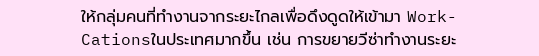ให้กลุ่มคนที่ทำงานจากระยะไกลเพื่อดึงดูดให้เข้ามา Work-Cationsในประเทศมากขึ้น เช่น การขยายวีซ่าทำงานระยะ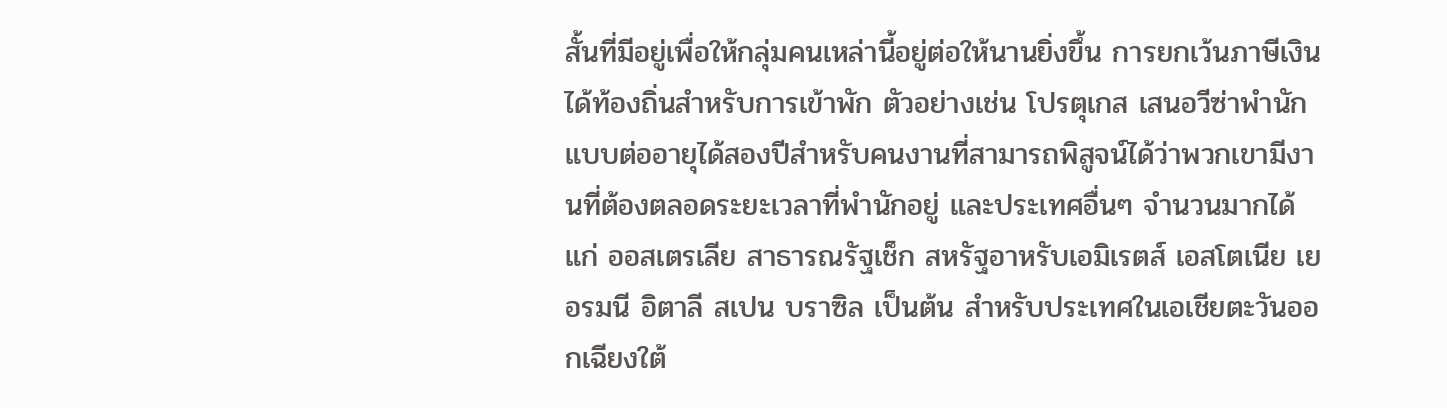สั้นที่มีอยู่เพื่อให้กลุ่มคนเหล่านี้อยู่ต่อให้นานยิ่งขึ้น การยกเว้นภาษีเงินได้ท้องถิ่นสำหรับการเข้าพัก ตัวอย่างเช่น โปรตุเกส เสนอวีซ่าพำนักแบบต่ออายุได้สองปีสำหรับคนงานที่สามารถพิสูจน์ได้ว่าพวกเขามีงานที่ต้องตลอดระยะเวลาที่พำนักอยู่ และประเทศอื่นๆ จำนวนมากได้แก่ ออสเตรเลีย สาธารณรัฐเช็ก สหรัฐอาหรับเอมิเรตส์ เอสโตเนีย เยอรมนี อิตาลี สเปน บราซิล เป็นต้น สำหรับประเทศในเอเชียตะวันออกเฉียงใต้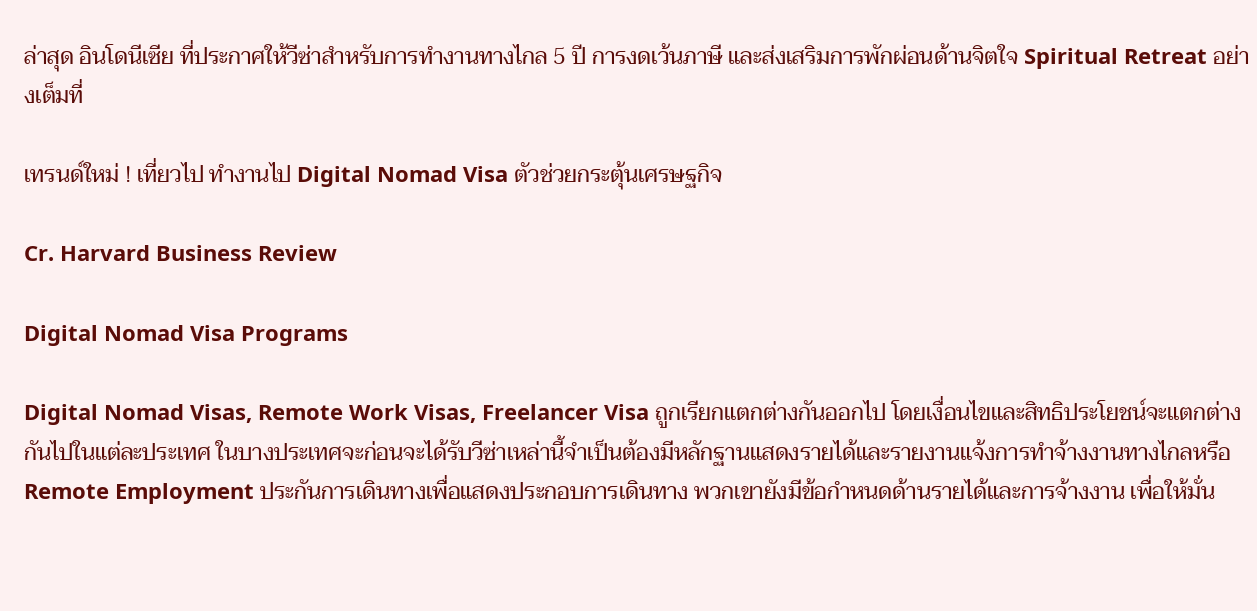ล่าสุด อินโดนีเซีย ที่ประกาศให้วีซ่าสำหรับการทำงานทางไกล 5 ปี การงดเว้นภาษี และส่งเสริมการพักผ่อนด้านจิตใจ Spiritual Retreat อย่างเต็มที่

เทรนด์ใหม่ ! เที่ยวไป ทำงานไป Digital Nomad Visa ตัวช่วยกระตุ้นเศรษฐกิจ

Cr. Harvard Business Review

Digital Nomad Visa Programs

Digital Nomad Visas, Remote Work Visas, Freelancer Visa ถูกเรียกแตกต่างกันออกไป โดยเงื่อนไขและสิทธิประโยชน์จะแตกต่างกันไปในแต่ละประเทศ ในบางประเทศจะก่อนจะได้รับวีซ่าเหล่านี้จำเป็นต้องมีหลักฐานแสดงรายได้และรายงานแจ้งการทำจ้างงานทางไกลหรือ Remote Employment ประกันการเดินทางเพื่อแสดงประกอบการเดินทาง พวกเขายังมีข้อกำหนดด้านรายได้และการจ้างงาน เพื่อให้มั่น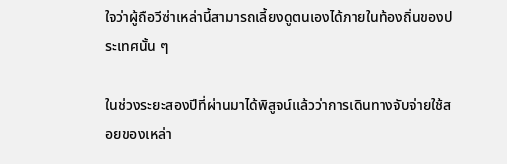ใจว่าผู้ถือวีซ่าเหล่านี้สามารถเลี้ยงดูตนเองได้ภายในท้องถิ่นของประเทศนั้น ๆ

ในช่วงระยะสองปีที่ผ่านมาได้พิสูจน์แล้วว่าการเดินทางจับจ่ายใช้สอยของเหล่า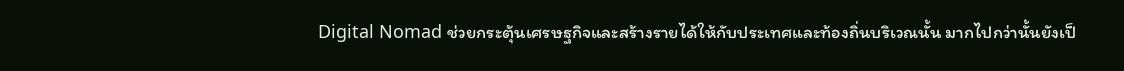Digital Nomad ช่วยกระตุ้นเศรษฐกิจและสร้างรายได้ให้กับประเทศและท้องถิ่นบริเวณนั้น มากไปกว่านั้นยังเป็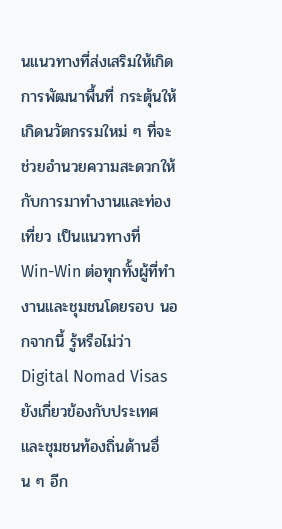นแนวทางที่ส่งเสริมให้เกิดการพัฒนาพื้นที่ กระตุ้นให้เกิดนวัตกรรมใหม่ ๆ ที่จะช่วยอำนวยความสะดวกให้กับการมาทำงานและท่องเที่ยว เป็นแนวทางที่ Win-Win ต่อทุกทั้งผู้ที่ทำงานและชุมชนโดยรอบ นอกจากนี้ รู้หรือไม่ว่า Digital Nomad Visas ยังเกี่ยวข้องกับประเทศและชุมชนท้องถิ่นด้านอื่น ๆ อีก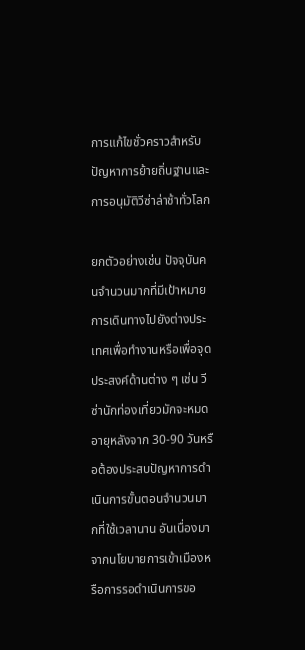การแก้ไขชั่วคราวสำหรับปัญหาการย้ายถิ่นฐานและการอนุมัติวีซ่าล่าช้าทั่วโลก

ยกตัวอย่างเช่น ปัจจุบันคนจำนวนมากที่มีเป้าหมายการเดินทางไปยังต่างประเทศเพื่อทำงานหรือเพื่อจุดประสงค์ด้านต่าง ๆ เช่น วีซ่านักท่องเที่ยวมักจะหมดอายุหลังจาก 30-90 วันหรือต้องประสบปัญหาการดำเนินการขั้นตอนจำนวนมากที่ใช้เวลานาน อันเนื่องมาจากนโยบายการเข้าเมืองหรือการรอดำเนินการขอ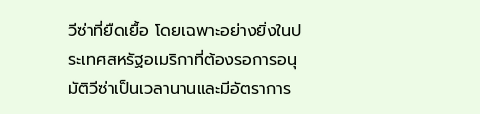วีซ่าที่ยืดเยื้อ โดยเฉพาะอย่างยิ่งในประเทศสหรัฐอเมริกาที่ต้องรอการอนุมัติวีซ่าเป็นเวลานานและมีอัตราการ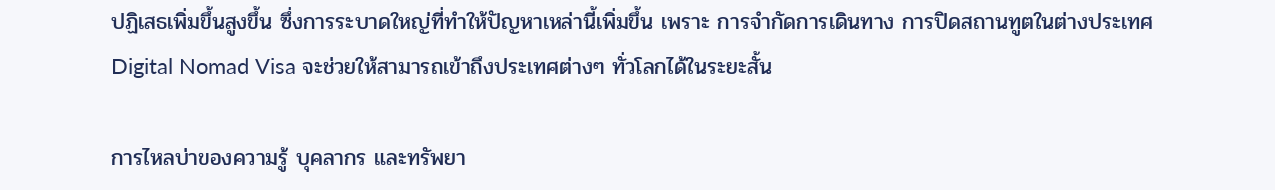ปฏิเสธเพิ่มขึ้นสูงขึ้น ซึ่งการระบาดใหญ่ที่ทำให้ปัญหาเหล่านี้เพิ่มขึ้น เพราะ การจำกัดการเดินทาง การปิดสถานทูตในต่างประเทศ Digital Nomad Visa จะช่วยให้สามารถเข้าถึงประเทศต่างๆ ทั่วโลกได้ในระยะสั้น

การไหลบ่าของความรู้ บุคลากร และทรัพยา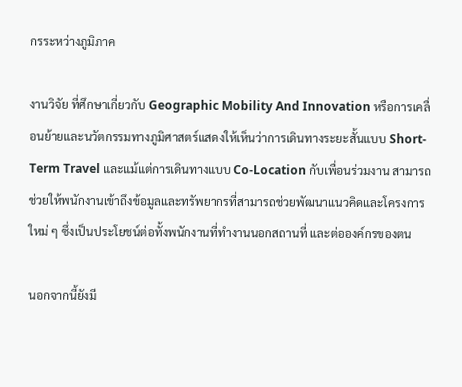กรระหว่างภูมิภาค

งานวิจัย ที่ศึกษาเกี่ยวกับ Geographic Mobility And Innovation หรือการเคลื่อนย้ายและนวัตกรรมทางภูมิศาสตร์แสดงให้เห็นว่าการเดินทางระยะสั้นแบบ Short-Term Travel และแม้แต่การเดินทางแบบ Co-Location กับเพื่อนร่วมงาน สามารถช่วยให้พนักงานเข้าถึงข้อมูลและทรัพยากรที่สามารถช่วยพัฒนาแนวคิดและโครงการใหม่ ๆ ซึ่งเป็นประโยชน์ต่อทั้งพนักงานที่ทำงานนอกสถานที่ และต่อองค์กรของตน

นอกจากนี้ยังมี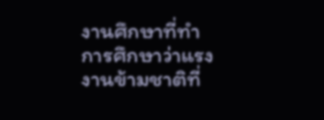งานศึกษาที่ทำการศึกษาว่าแรงงานข้ามชาติที่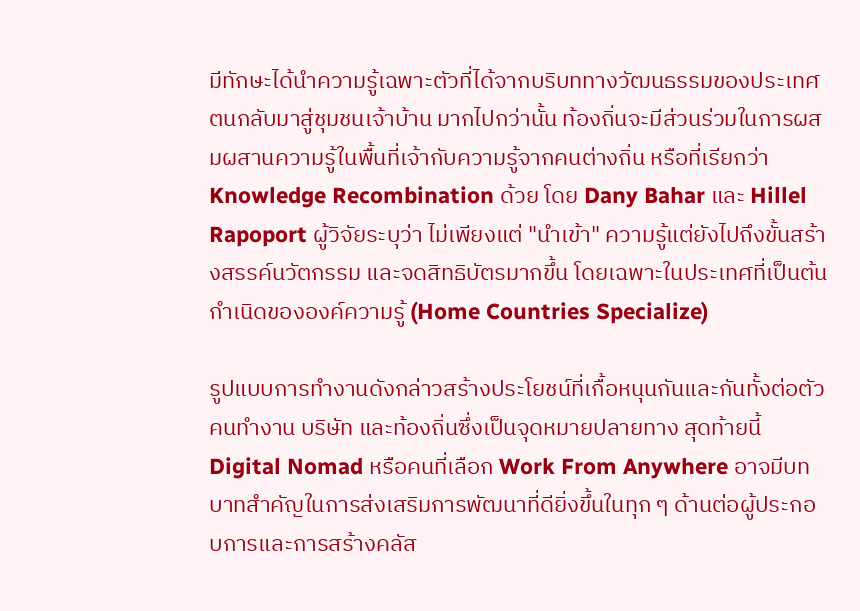มีทักษะได้นำความรู้เฉพาะตัวที่ได้จากบริบททางวัฒนธรรมของประเทศตนกลับมาสู่ชุมชนเจ้าบ้าน มากไปกว่านั้น ท้องถิ่นจะมีส่วนร่วมในการผสมผสานความรู้ในพื้นที่เจ้ากับความรู้จากคนต่างถิ่น หรือที่เรียกว่า Knowledge Recombination ด้วย โดย Dany Bahar และ Hillel Rapoport ผู้วิจัยระบุว่า ไม่เพียงแต่ "นำเข้า" ความรู้แต่ยังไปถึงขั้นสร้างสรรค์นวัตกรรม และจดสิทธิบัตรมากขึ้น โดยเฉพาะในประเทศที่เป็นต้นกำเนิดขององค์ความรู้ (Home Countries Specialize)

รูปแบบการทำงานดังกล่าวสร้างประโยชน์ที่เกื้อหนุนกันและกันทั้งต่อตัวคนทำงาน บริษัท และท้องถิ่นซึ่งเป็นจุดหมายปลายทาง สุดท้ายนี้ Digital Nomad หรือคนที่เลือก Work From Anywhere อาจมีบทบาทสำคัญในการส่งเสริมการพัฒนาที่ดียิ่งขึ้นในทุก ๆ ด้านต่อผู้ประกอบการและการสร้างคลัส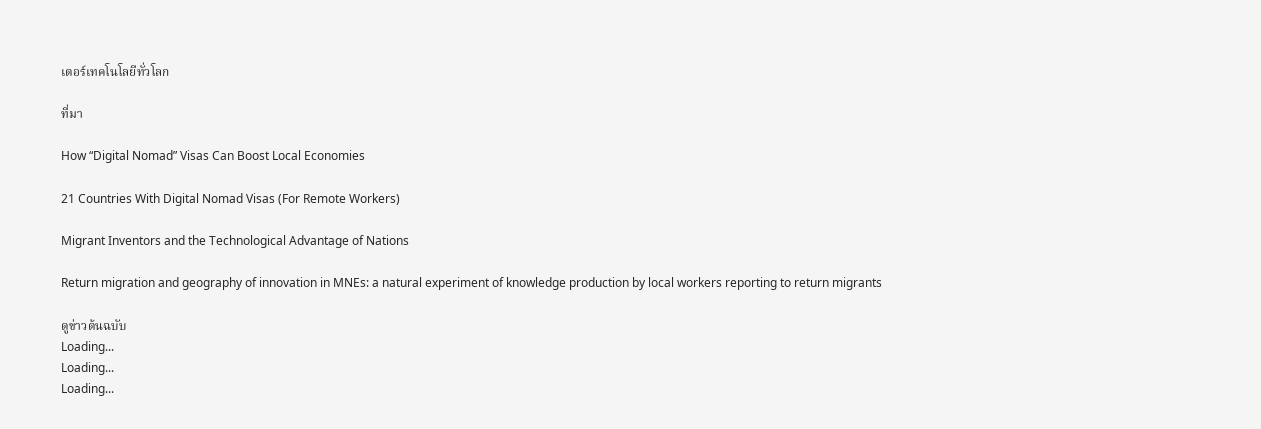เตอร์เทคโนโลยีทั่วโลก

ที่มา

How “Digital Nomad” Visas Can Boost Local Economies

21 Countries With Digital Nomad Visas (For Remote Workers)

Migrant Inventors and the Technological Advantage of Nations

Return migration and geography of innovation in MNEs: a natural experiment of knowledge production by local workers reporting to return migrants

ดูข่าวต้นฉบับ
Loading...
Loading...
Loading...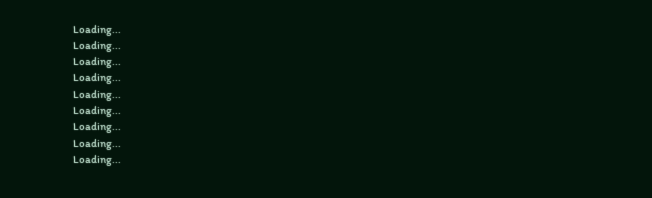Loading...
Loading...
Loading...
Loading...
Loading...
Loading...
Loading...
Loading...
Loading...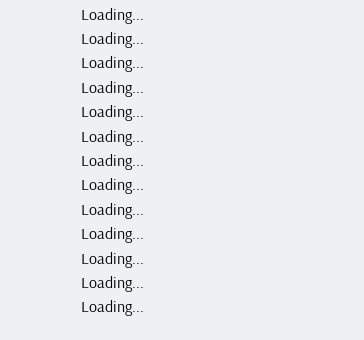Loading...
Loading...
Loading...
Loading...
Loading...
Loading...
Loading...
Loading...
Loading...
Loading...
Loading...
Loading...
Loading...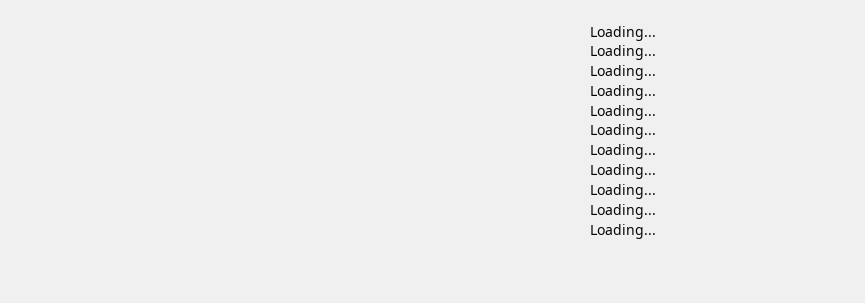Loading...
Loading...
Loading...
Loading...
Loading...
Loading...
Loading...
Loading...
Loading...
Loading...
Loading...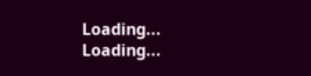Loading...
Loading...